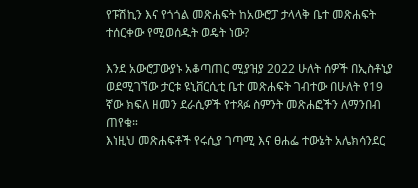የፑሽኪን እና የጎጎል መጽሐፍት ከአውሮፓ ታላላቅ ቤተ መጽሐፍት ተሰርቀው የሚወሰዱት ወዴት ነው?

እንደ አውሮፓውያኑ አቆጣጠር ሚያዝያ 2022 ሁለት ሰዎች በኢስቶኒያ ወደሚገኘው ታርቱ ዩኒቨርሲቲ ቤተ መጽሐፍት ገብተው በሁለት የ19 ኛው ክፍለ ዘመን ደራሲዎች የተጻፉ ስምንት መጽሐፎችን ለማንበብ ጠየቁ።
እነዚህ መጽሐፍቶች የሩሲያ ገጣሚ እና ፀሐፌ ተውኔት አሌክሳንደር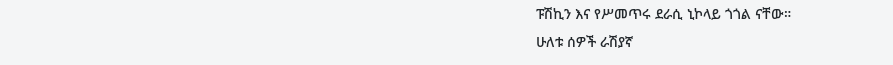ፑሽኪን እና የሥመጥሩ ደራሲ ኒኮላይ ጎጎል ናቸው።
ሁለቱ ሰዎች ራሽያኛ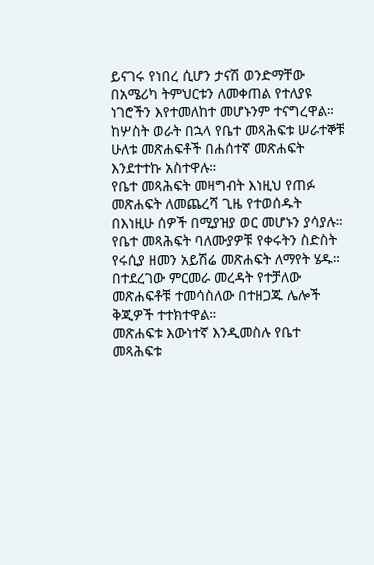ይናገሩ የነበረ ሲሆን ታናሽ ወንድማቸው በአሜሪካ ትምህርቱን ለመቀጠል የተለያዩ ነገሮችን እየተመለከተ መሆኑንም ተናግረዋል።
ከሦስት ወራት በኋላ የቤተ መጻሕፍቱ ሠራተኞቹ ሁለቱ መጽሐፍቶች በሐሰተኛ መጽሐፍት እንደተተኩ አስተዋሉ።
የቤተ መጻሕፍት መዛግብት እነዚህ የጠፉ መጽሐፍት ለመጨረሻ ጊዜ የተወሰዱት በእነዚሁ ሰዎች በሚያዝያ ወር መሆኑን ያሳያሉ።
የቤተ መጻሕፍት ባለሙያዎቹ የቀሩትን ስድስት የሩሲያ ዘመን አይሽሬ መጽሐፍት ለማየት ሄዱ።
በተደረገው ምርመራ መረዳት የተቻለው መጽሐፍቶቹ ተመሳስለው በተዘጋጁ ሌሎች ቅጂዎች ተተክተዋል።
መጽሐፍቱ እውነተኛ እንዲመስሉ የቤተ መጻሕፍቱ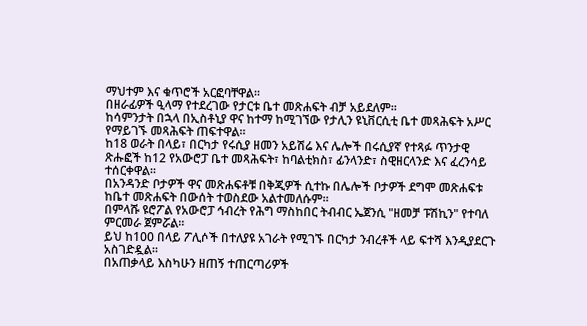ማህተም እና ቁጥሮች አርፎባቸዋል።
በዘራፊዎች ዒላማ የተደረገው የታርቱ ቤተ መጽሐፍት ብቻ አይደለም።
ከሳምንታት በኋላ በኢስቶኒያ ዋና ከተማ ከሚገኘው የታሊን ዩኒቨርሲቲ ቤተ መጻሕፍት አሥር የማይገኙ መጻሕፍት ጠፍተዋል።
ከ18 ወራት በላይ፣ በርካታ የሩሲያ ዘመን አይሽሬ እና ሌሎች በሩሲያኛ የተጻፉ ጥንታዊ ጽሑፎች ከ12 የአውሮፓ ቤተ መጻሕፍት፣ ከባልቲክስ፣ ፊንላንድ፣ ስዊዘርላንድ እና ፈረንሳይ ተሰርቀዋል።
በአንዳንድ ቦታዎች ዋና መጽሐፍቶቹ በቅጂዎች ሲተኩ በሌሎች ቦታዎች ደግሞ መጽሐፍቱ ከቤተ መጽሐፍት በውሰት ተወስደው አልተመለሱም።
በምላሹ ዩሮፖል የአውሮፓ ኅብረት የሕግ ማስከበር ትብብር ኤጀንሲ "ዘመቻ ፑሽኪን" የተባለ ምርመራ ጀምሯል።
ይህ ከ100 በላይ ፖሊሶች በተለያዩ አገራት የሚገኙ በርካታ ንብረቶች ላይ ፍተሻ እንዲያደርጉ አስገድዷል።
በአጠቃላይ እስካሁን ዘጠኝ ተጠርጣሪዎች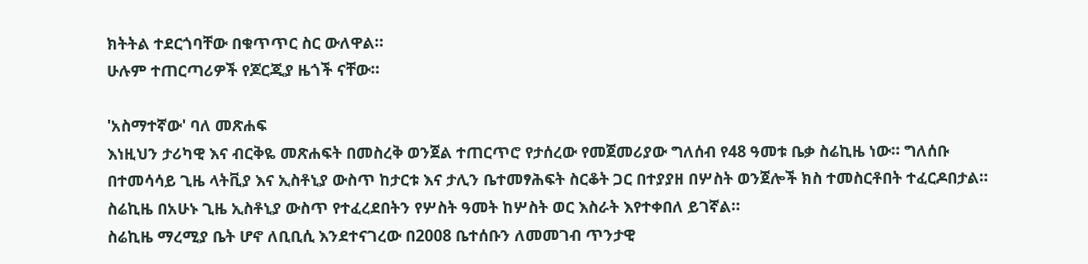ክትትል ተደርጎባቸው በቁጥጥር ስር ውለዋል።
ሁሉም ተጠርጣሪዎች የጆርጂያ ዜጎች ናቸው።

'አስማተኛው' ባለ መጽሐፍ
እነዚህን ታሪካዊ እና ብርቅዬ መጽሐፍት በመስረቅ ወንጀል ተጠርጥሮ የታሰረው የመጀመሪያው ግለሰብ የ48 ዓመቱ ቤቃ ስሬኪዜ ነው። ግለሰቡ በተመሳሳይ ጊዜ ላትቪያ እና ኢስቶኒያ ውስጥ ከታርቱ እና ታሊን ቤተመፃሕፍት ስርቆት ጋር በተያያዘ በሦስት ወንጀሎች ክስ ተመስርቶበት ተፈርዶበታል።
ስሬኪዜ በአሁኑ ጊዜ ኢስቶኒያ ውስጥ የተፈረደበትን የሦስት ዓመት ከሦስት ወር እስራት እየተቀበለ ይገኛል።
ስሬኪዜ ማረሚያ ቤት ሆኖ ለቢቢሲ እንደተናገረው በ2008 ቤተሰቡን ለመመገብ ጥንታዊ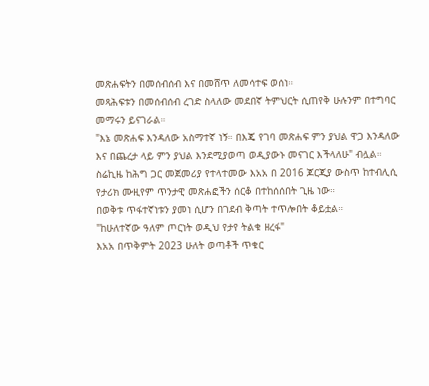መጽሐፍትን በመሰብሰብ እና በመሸጥ ለመሳተፍ ወሰነ።
መጻሕፍቱን በመሰብሰብ ረገድ ስላለው መደበኛ ትምህርት ሲጠየቅ ሁሉንም በተግባር መማሩን ይናገራል።
"እኔ መጽሐፍ እንዳለው አስማተኛ ነኝ። በእጄ የገባ መጽሐፍ ምን ያህል ዋጋ እንዳለው እና በጨረታ ላይ ምን ያህል እንደሚያወጣ ወዲያውኑ መናገር እችላለሁ" ብሏል።
ስሬኪዜ ከሕግ ጋር መጀመሪያ የተላተመው እአአ በ 2016 ጆርጂያ ውስጥ ከተብሊሲ የታሪክ ሙዚየም ጥንታዊ መጽሐፎችን ሰርቆ በተከሰሰበት ጊዜ ነው።
በወቅቱ ጥፋተኛነቱን ያመነ ሲሆን በገደብ ቅጣት ተጥሎበት ቆይቷል።
"ከሁለተኛው ዓለም ጦርነት ወዲህ የታየ ትልቁ ዘረፋ"
እአአ በጥቅምት 2023 ሁለት ወጣቶች ጥቁር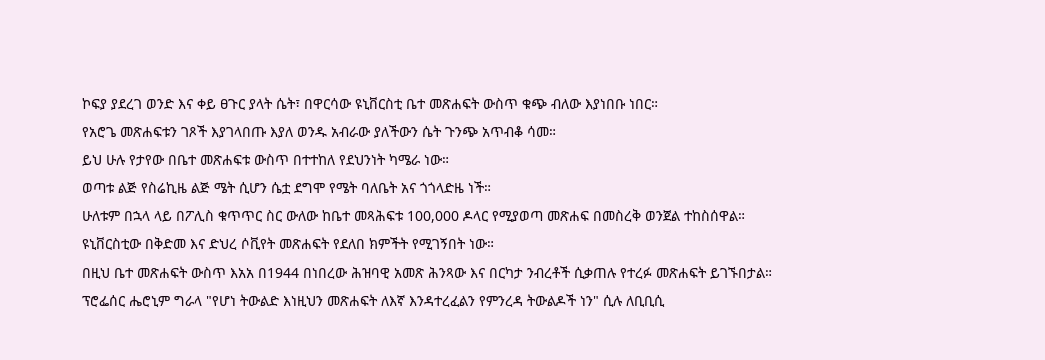ኮፍያ ያደረገ ወንድ እና ቀይ ፀጉር ያላት ሴት፣ በዋርሳው ዩኒቨርስቲ ቤተ መጽሐፍት ውስጥ ቁጭ ብለው እያነበቡ ነበር።
የአሮጌ መጽሐፍቱን ገጾች እያገላበጡ እያለ ወንዱ አብራው ያለችውን ሴት ጉንጭ አጥብቆ ሳመ።
ይህ ሁሉ የታየው በቤተ መጽሐፍቱ ውስጥ በተተከለ የደህንነት ካሜራ ነው።
ወጣቱ ልጅ የስሬኪዜ ልጅ ሜት ሲሆን ሴቷ ደግሞ የሜት ባለቤት አና ጎጎላድዜ ነች።
ሁለቱም በኋላ ላይ በፖሊስ ቁጥጥር ስር ውለው ከቤተ መጻሕፍቱ 100,000 ዶላር የሚያወጣ መጽሐፍ በመስረቅ ወንጀል ተከስሰዋል።
ዩኒቨርስቲው በቅድመ እና ድህረ ሶቪየት መጽሐፍት የደለበ ክምችት የሚገኝበት ነው።
በዚህ ቤተ መጽሐፍት ውስጥ እአአ በ1944 በነበረው ሕዝባዊ አመጽ ሕንጻው እና በርካታ ንብረቶች ሲቃጠሉ የተረፉ መጽሐፍት ይገኙበታል።
ፕሮፌሰር ሔሮኒም ግራላ "የሆነ ትውልድ እነዚህን መጽሐፍት ለእኛ እንዳተረፈልን የምንረዳ ትውልዶች ነን" ሲሉ ለቢቢሲ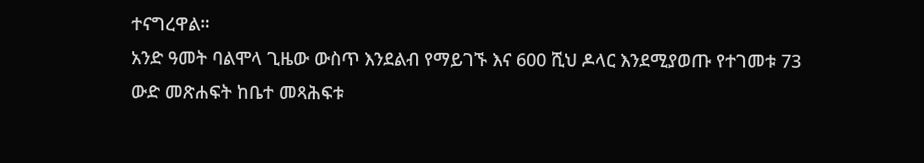ተናግረዋል።
አንድ ዓመት ባልሞላ ጊዜው ውስጥ እንደልብ የማይገኙ እና 600 ሺህ ዶላር እንደሚያወጡ የተገመቱ 73 ውድ መጽሐፍት ከቤተ መጻሕፍቱ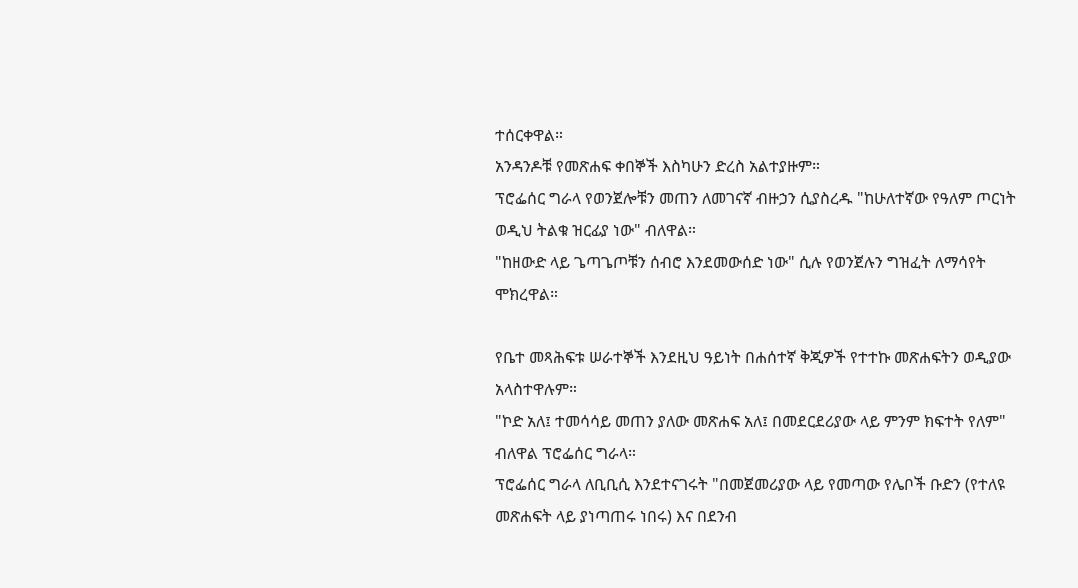ተሰርቀዋል።
አንዳንዶቹ የመጽሐፍ ቀበኞች እስካሁን ድረስ አልተያዙም።
ፕሮፌሰር ግራላ የወንጀሎቹን መጠን ለመገናኛ ብዙኃን ሲያስረዱ "ከሁለተኛው የዓለም ጦርነት ወዲህ ትልቁ ዝርፊያ ነው" ብለዋል።
"ከዘውድ ላይ ጌጣጌጦቹን ሰብሮ እንደመውሰድ ነው" ሲሉ የወንጀሉን ግዝፈት ለማሳየት ሞክረዋል።

የቤተ መጻሕፍቱ ሠራተኞች እንደዚህ ዓይነት በሐሰተኛ ቅጂዎች የተተኩ መጽሐፍትን ወዲያው አላስተዋሉም።
"ኮድ አለ፤ ተመሳሳይ መጠን ያለው መጽሐፍ አለ፤ በመደርደሪያው ላይ ምንም ክፍተት የለም" ብለዋል ፕሮፌሰር ግራላ።
ፕሮፌሰር ግራላ ለቢቢሲ እንደተናገሩት "በመጀመሪያው ላይ የመጣው የሌቦች ቡድን (የተለዩ መጽሐፍት ላይ ያነጣጠሩ ነበሩ) እና በደንብ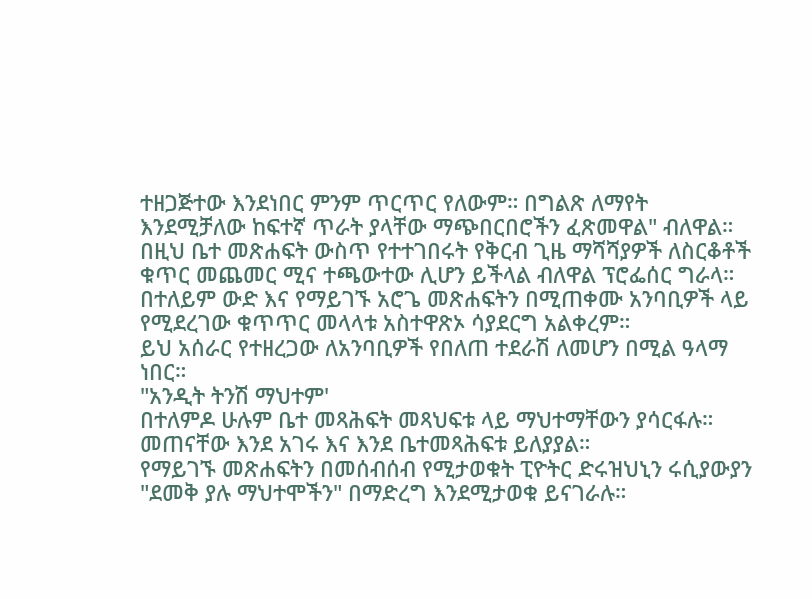ተዘጋጅተው እንደነበር ምንም ጥርጥር የለውም። በግልጽ ለማየት እንደሚቻለው ከፍተኛ ጥራት ያላቸው ማጭበርበሮችን ፈጽመዋል" ብለዋል።
በዚህ ቤተ መጽሐፍት ውስጥ የተተገበሩት የቅርብ ጊዜ ማሻሻያዎች ለስርቆቶች ቁጥር መጨመር ሚና ተጫውተው ሊሆን ይችላል ብለዋል ፕሮፌሰር ግራላ።
በተለይም ውድ እና የማይገኙ አሮጌ መጽሐፍትን በሚጠቀሙ አንባቢዎች ላይ የሚደረገው ቁጥጥር መላላቱ አስተዋጽኦ ሳያደርግ አልቀረም።
ይህ አሰራር የተዘረጋው ለአንባቢዎች የበለጠ ተደራሽ ለመሆን በሚል ዓላማ ነበር።
"አንዲት ትንሽ ማህተም'
በተለምዶ ሁሉም ቤተ መጻሕፍት መጻህፍቱ ላይ ማህተማቸውን ያሳርፋሉ። መጠናቸው እንደ አገሩ እና እንደ ቤተመጻሕፍቱ ይለያያል።
የማይገኙ መጽሐፍትን በመሰብሰብ የሚታወቁት ፒዮትር ድሩዝህኒን ሩሲያውያን "ደመቅ ያሉ ማህተሞችን" በማድረግ እንደሚታወቁ ይናገራሉ።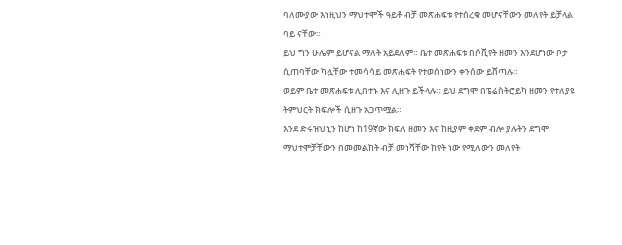ባለሙያው እነዚህን ማህተሞች ዓይቶ ብቻ መጽሐፍቱ የተሰረቁ መሆናቸውን መለየት ይቻላል ባይ ናቸው።
ይህ ግን ሁሌም ይሆናል ማለት አይደለም። ቤተ መጽሐፍቱ በሶቪየት ዘመን እንደሆነው ቦታ ሲጠባቸው ካሏቸው ተመሳሳይ መጽሐፍት የተወሰነውን ቀንሰው ይሸጣሉ።
ወይም ቤተ መጽሐፍቱ ሊበተኑ እና ሊዘጉ ይችላሉ። ይህ ደግሞ በፔሬስትሮይካ ዘመን የተለያዩ ትምህርት ክፍሎች ሲዘጉ አጋጥሟል።
እንደ ድሩዝህኒን ከሆነ ከ19ኛው ክፍለ ዘመን እና ከዚያም ቀደም ብሎ ያሉትን ደግሞ ማህተሞቻቸውን በመመልከት ብቻ መነሻቸው ከየት ነው የሚለውን መለየት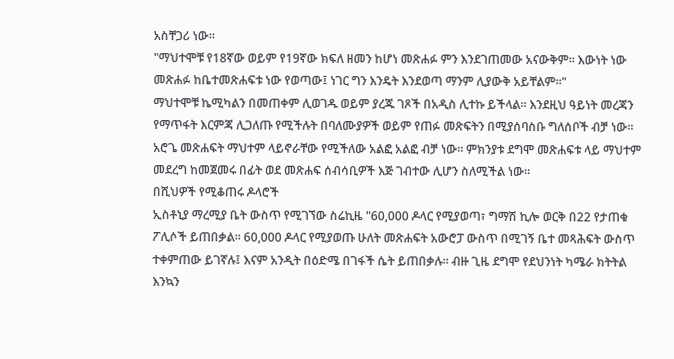አስቸጋሪ ነው።
"ማህተሞቹ የ18ኛው ወይም የ19ኛው ክፍለ ዘመን ከሆነ መጽሐፉ ምን እንደገጠመው አናውቅም። እውነት ነው መጽሐፉ ከቤተመጽሐፍቱ ነው የወጣው፤ ነገር ግን እንዴት እንደወጣ ማንም ሊያውቅ አይቸልም።"
ማህተሞቹ ኬሚካልን በመጠቀም ሊወገዱ ወይም ያረጁ ገጾች በአዲስ ሊተኩ ይችላል። እንደዚህ ዓይነት መረጃን የማጥፋት እርምጃ ሊጋለጡ የሚችሉት በባለሙያዎች ወይም የጠፉ መጽፍትን በሚያሰባስቡ ግለሰቦች ብቻ ነው።
አሮጌ መጽሐፍት ማህተም ላይኖራቸው የሚችለው አልፎ አልፎ ብቻ ነው። ምክንያቱ ደግሞ መጽሐፍቱ ላይ ማህተም መደረግ ከመጀመሩ በፊት ወደ መጽሐፍ ሰብሳቢዎች እጅ ገብተው ሊሆን ስለሚችል ነው።
በሺህዎች የሚቆጠሩ ዶላሮች
ኢስቶኒያ ማረሚያ ቤት ውስጥ የሚገኘው ስሬኪዜ "60,000 ዶላር የሚያወጣ፣ ግማሽ ኪሎ ወርቅ በ22 የታጠቁ ፖሊሶች ይጠበቃል። 60,000 ዶላር የሚያወጡ ሁለት መጽሐፍት አውሮፓ ውስጥ በሚገኝ ቤተ መጻሕፍት ውስጥ ተቀምጠው ይገኛሉ፤ እናም አንዲት በዕድሜ በገፋች ሴት ይጠበቃሉ። ብዙ ጊዜ ደግሞ የደህንነት ካሜራ ክትትል እንኳን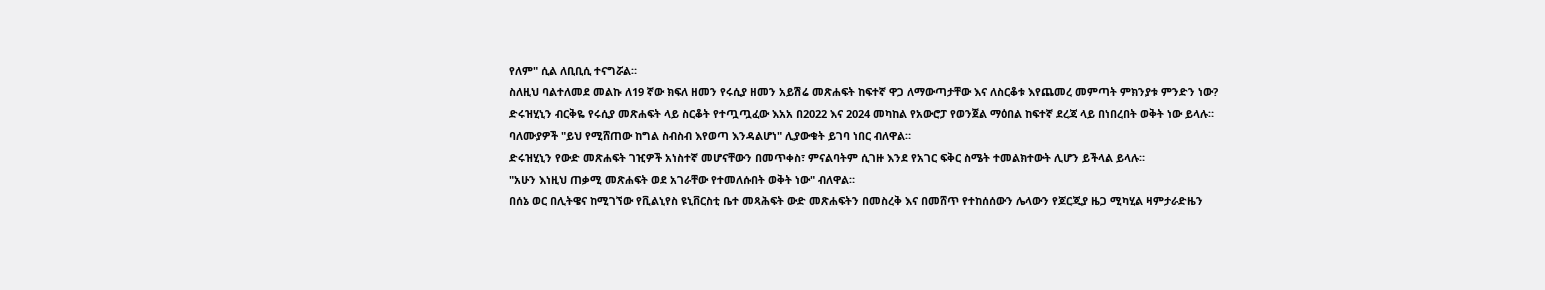የለም" ሲል ለቢቢሲ ተናግሯል።
ስለዚህ ባልተለመደ መልኩ ለ19 ኛው ክፍለ ዘመን የሩሲያ ዘመን አይሽሬ መጽሐፍት ከፍተኛ ዋጋ ለማውጣታቸው እና ለስርቆቱ እየጨመረ መምጣት ምክንያቱ ምንድን ነው?
ድሩዝሂኒን ብርቅዬ የሩሲያ መጽሐፍት ላይ ስርቆት የተጧጧፈው እአአ በ2022 እና 2024 መካከል የአውሮፓ የወንጀል ማዕበል ከፍተኛ ደረጃ ላይ በነበረበት ወቅት ነው ይላሉ።
ባለሙያዎች "ይህ የሚሸጠው ከግል ስብስብ እየወጣ እንዳልሆነ" ሊያውቁት ይገባ ነበር ብለዋል።
ድሩዝሂኒን የውድ መጽሐፍት ገዢዎች አነስተኛ መሆናቸውን በመጥቀስ፣ ምናልባትም ሲገዙ እንደ የአገር ፍቅር ስሜት ተመልክተውት ሊሆን ይችላል ይላሉ።
"አሁን እነዚህ ጠቃሚ መጽሐፍት ወደ አገራቸው የተመለሱበት ወቅት ነው" ብለዋል።
በሰኔ ወር በሊትዌና ከሚገኘው የቪልኒየስ ዩኒቨርስቲ ቤተ መጻሕፍት ውድ መጽሐፍትን በመስረቅ እና በመሸጥ የተከሰሰውን ሌላውን የጆርጂያ ዜጋ ሚካሂል ዛምታራድዜን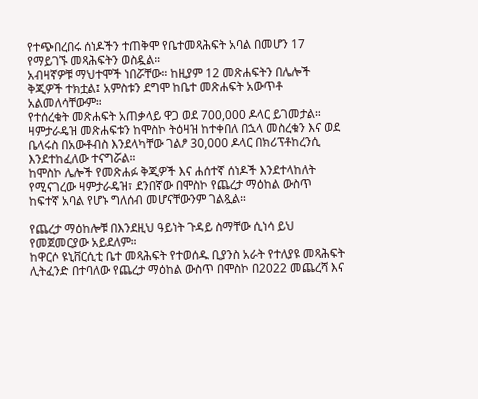የተጭበረበሩ ሰነዶችን ተጠቅሞ የቤተመጻሕፍት አባል በመሆን 17 የማይገኙ መጻሕፍትን ወስዷል።
አብዛኛዎቹ ማህተሞች ነበሯቸው። ከዚያም 12 መጽሐፍትን በሌሎች ቅጂዎች ተክቷል፤ አምስቱን ደግሞ ከቤተ መጽሐፍት አውጥቶ አልመለሳቸውም።
የተሰረቁት መጽሐፍት አጠቃላይ ዋጋ ወደ 700,000 ዶላር ይገመታል።
ዛምታራዴዝ መጽሐፍቱን ከሞስኮ ትዕዛዝ ከተቀበለ በኋላ መስረቁን እና ወደ ቤላሩስ በአውቶብስ እንደላካቸው ገልፆ 30,000 ዶላር በክሪፕቶከረንሲ እንደተከፈለው ተናግሯል።
ከሞስኮ ሌሎች የመጽሐፉ ቅጂዎች እና ሐሰተኛ ሰነዶች እንደተላከለት የሚናገረው ዛምታራዴዝ፣ ደንበኛው በሞስኮ የጨረታ ማዕከል ውስጥ ከፍተኛ አባል የሆኑ ግለሰብ መሆናቸውንም ገልጿል።

የጨረታ ማዕከሎቹ በእንደዚህ ዓይነት ጉዳይ ስማቸው ሲነሳ ይህ የመጀመርያው አይደለም።
ከዋርሶ ዩኒቨርሲቲ ቤተ መጻሕፍት የተወሰዱ ቢያንስ አራት የተለያዩ መጻሕፍት ሊትፈንድ በተባለው የጨረታ ማዕከል ውስጥ በሞስኮ በ2022 መጨረሻ እና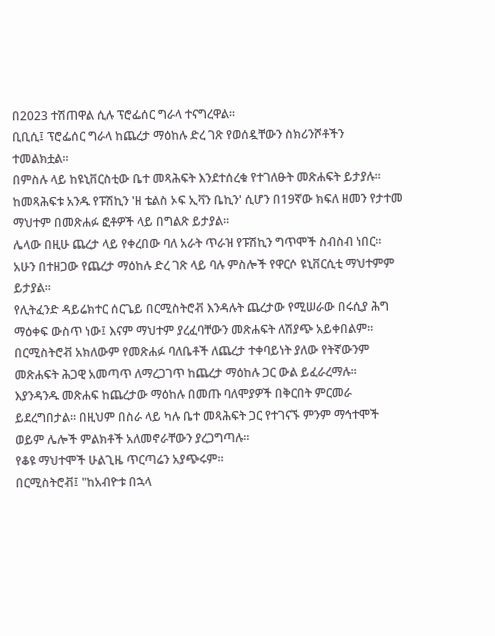በ2023 ተሽጠዋል ሲሉ ፕሮፌሰር ግራላ ተናግረዋል።
ቢቢሲ፤ ፕሮፌሰር ግራላ ከጨረታ ማዕከሉ ድረ ገጽ የወሰዷቸውን ስክሪንሾቶችን ተመልክቷል።
በምስሉ ላይ ከዩኒቨርስቲው ቤተ መጻሕፍት እንደተሰረቁ የተገለፁት መጽሐፍት ይታያሉ።
ከመጻሕፍቱ አንዱ የፑሽኪን 'ዘ ቴልስ ኦፍ ኢቫን ቤኪን' ሲሆን በ19ኛው ክፍለ ዘመን የታተመ ማህተም በመጽሐፉ ፎቶዎች ላይ በግልጽ ይታያል።
ሌላው በዚሁ ጨረታ ላይ የቀረበው ባለ አራት ጥራዝ የፑሽኪን ግጥሞች ስብስብ ነበር።
አሁን በተዘጋው የጨረታ ማዕከሉ ድረ ገጽ ላይ ባሉ ምስሎች የዋርሶ ዩኒቨርሲቲ ማህተምም ይታያል።
የሊትፈንድ ዳይሬክተር ሰርጌይ በርሚስትሮቭ እንዳሉት ጨረታው የሚሠራው በሩሲያ ሕግ ማዕቀፍ ውስጥ ነው፤ እናም ማህተም ያረፈባቸውን መጽሐፍት ለሽያጭ አይቀበልም።
በርሚስትሮቭ አክለውም የመጽሐፉ ባለቤቶች ለጨረታ ተቀባይነት ያለው የትኛውንም መጽሐፍት ሕጋዊ አመጣጥ ለማረጋገጥ ከጨረታ ማዕከሉ ጋር ውል ይፈራረማሉ።
እያንዳንዱ መጽሐፍ ከጨረታው ማዕከሉ በመጡ ባለሞያዎች በቅርበት ምርመራ ይደረግበታል። በዚህም በስራ ላይ ካሉ ቤተ መጻሕፍት ጋር የተገናኙ ምንም ማኅተሞች ወይም ሌሎች ምልክቶች አለመኖራቸውን ያረጋግጣሉ።
የቆዩ ማህተሞች ሁልጊዜ ጥርጣሬን አያጭሩም።
በርሚስትሮቭ፤ "ከአብዮቱ በኋላ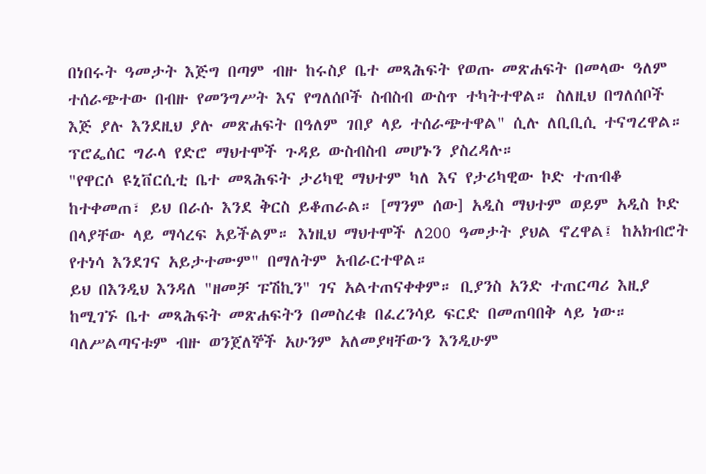በነበሩት ዓመታት እጅግ በጣም ብዙ ከሩስያ ቤተ መጻሕፍት የወጡ መጽሐፍት በመላው ዓለም ተሰራጭተው በብዙ የመንግሥት እና የግለሰቦች ስብስብ ውስጥ ተካትተዋል። ስለዚህ በግለሰቦች እጅ ያሉ እንደዚህ ያሉ መጽሐፍት በዓለም ገበያ ላይ ተሰራጭተዋል" ሲሉ ለቢቢሲ ተናግረዋል።
ፕሮፌሰር ግራላ የድሮ ማህተሞች ጉዳይ ውስብስብ መሆኑን ያስረዳሉ።
"የዋርሶ ዩኒቨርሲቲ ቤተ መጻሕፍት ታሪካዊ ማህተም ካለ እና የታሪካዊው ኮድ ተጠብቆ ከተቀመጠ፣ ይህ በራሱ እንደ ቅርስ ይቆጠራል። [ማንም ሰው] አዲስ ማህተም ወይም አዲስ ኮድ በላያቸው ላይ ማሳረፍ አይችልም። እነዚህ ማህተሞች ለ200 ዓመታት ያህል ኖረዋል፤ ከአክብሮት የተነሳ እንደገና አይታተሙም" በማለትም አብራርተዋል።
ይህ በእንዲህ እንዳለ "ዘመቻ ፑሽኪን" ገና አልተጠናቀቀም። ቢያንስ አንድ ተጠርጣሪ እዚያ ከሚገኙ ቤተ መጻሕፍት መጽሐፍትን በመስረቁ በፈረንሳይ ፍርድ በመጠባበቅ ላይ ነው።
ባለሥልጣናቱም ብዙ ወንጀለኞች አሁንም አለመያዛቸውን እንዲሁም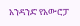አንዳንድ የአውሮፓ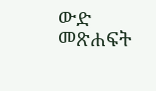ውድ መጽሐፍት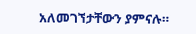አለመገኘታቸውን ያምናሉ።